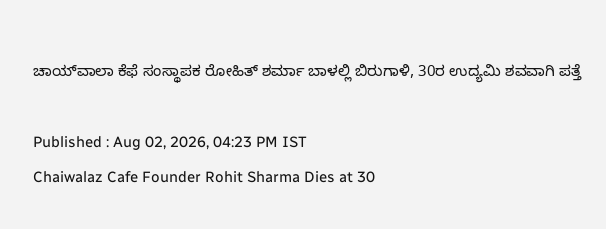ಚಾಯ್‌ವಾಲಾ ಕೆಫೆ ಸಂಸ್ಥಾಪಕ ರೋಹಿತ್ ಶರ್ಮಾ ಬಾಳಲ್ಲಿ ಬಿರುಗಾಳಿ, 30ರ ಉದ್ಯಮಿ ಶವವಾಗಿ ಪತ್ತೆ

Published : Aug 02, 2026, 04:23 PM IST
Chaiwalaz Cafe Founder Rohit Sharma Dies at 30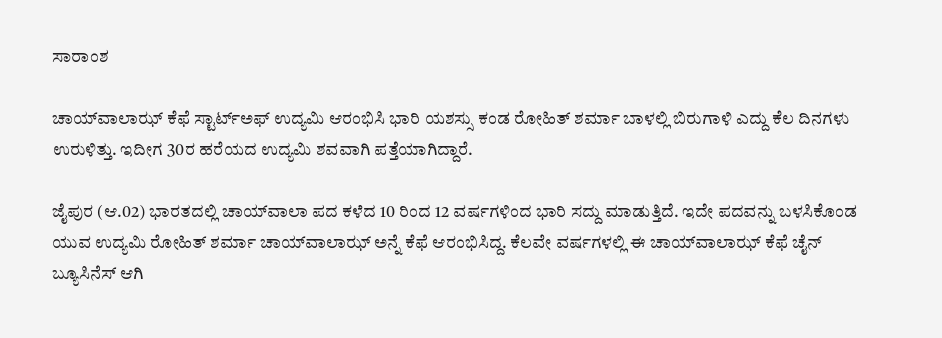ಸಾರಾಂಶ

ಚಾಯ್‌ವಾಲಾಝ್ ಕೆಫೆ ಸ್ಟಾರ್ಟ್ಅಫ್ ಉದ್ಯಮಿ ಆರಂಭಿಸಿ ಭಾರಿ ಯಶಸ್ಸು ಕಂಡ ರೋಹಿತ್ ಶರ್ಮಾ ಬಾಳಲ್ಲಿ ಬಿರುಗಾಳಿ ಎದ್ದು ಕೆಲ ದಿನಗಳು ಉರುಳಿತ್ತು. ಇದೀಗ 30ರ ಹರೆಯದ ಉದ್ಯಮಿ ಶವವಾಗಿ ಪತ್ತೆಯಾಗಿದ್ದಾರೆ.

ಜೈಪುರ (ಆ.02) ಭಾರತದಲ್ಲಿ ಚಾಯ್‌ವಾಲಾ ಪದ ಕಳೆದ 10 ರಿಂದ 12 ವರ್ಷಗಳಿಂದ ಭಾರಿ ಸದ್ದು ಮಾಡುತ್ತಿದೆ. ಇದೇ ಪದವನ್ನು ಬಳಸಿಕೊಂಡ ಯುವ ಉದ್ಯಮಿ ರೋಹಿತ್ ಶರ್ಮಾ ಚಾಯ್‌ವಾಲಾಝ್ ಅನ್ನೆ ಕೆಫೆ ಆರಂಭಿಸಿದ್ದ. ಕೆಲವೇ ವರ್ಷಗಳಲ್ಲಿ ಈ ಚಾಯ್‌ವಾಲಾಝ್ ಕೆಫೆ ಚೈನ್ ಬ್ಯೂಸಿನೆಸ್ ಆಗಿ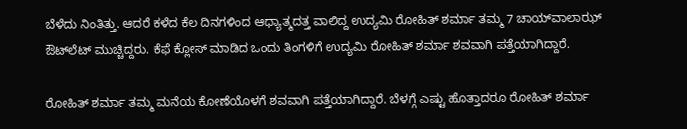ಬೆಳೆದು ನಿಂತಿತ್ತು. ಆದರೆ ಕಳೆದ ಕೆಲ ದಿನಗಳಿಂದ ಆಧ್ಯಾತ್ಮದತ್ತ ವಾಲಿದ್ದ ಉದ್ಯಮಿ ರೋಹಿತ್ ಶರ್ಮಾ ತಮ್ಮ 7 ಚಾಯ್‌ವಾಲಾಝ್ ಔಟ್‌ಲೆಟ್ ಮುಚ್ಚಿದ್ದರು. ಕೆಫೆ ಕ್ಲೋಸ್ ಮಾಡಿದ ಒಂದು ತಿಂಗಳಿಗೆ ಉದ್ಯಮಿ ರೋಹಿತ್ ಶರ್ಮಾ ಶವವಾಗಿ ಪತ್ತೆಯಾಗಿದ್ದಾರೆ.

ರೋಹಿತ್ ಶರ್ಮಾ ತಮ್ಮ ಮನೆಯ ಕೋಣೆಯೊಳಗೆ ಶವವಾಗಿ ಪತ್ತೆಯಾಗಿದ್ದಾರೆ. ಬೆಳಗ್ಗೆ ಎಷ್ಟು ಹೊತ್ತಾದರೂ ರೋಹಿತ್ ಶರ್ಮಾ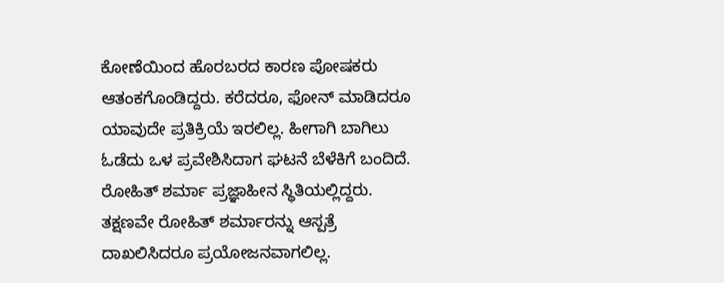ಕೋಣೆಯಿಂದ ಹೊರಬರದ ಕಾರಣ ಪೋಷಕರು ಆತಂಕಗೊಂಡಿದ್ದರು. ಕರೆದರೂ, ಫೋನ್ ಮಾಡಿದರೂ ಯಾವುದೇ ಪ್ರತಿಕ್ರಿಯೆ ಇರಲಿಲ್ಲ. ಹೀಗಾಗಿ ಬಾಗಿಲು ಓಡೆದು ಒಳ ಪ್ರವೇಶಿಸಿದಾಗ ಘಟನೆ ಬೆಳೆಕಿಗೆ ಬಂದಿದೆ. ರೋಹಿತ್ ಶರ್ಮಾ ಪ್ರಜ್ಞಾಹೀನ ಸ್ಥಿತಿಯಲ್ಲಿದ್ದರು. ತಕ್ಷಣವೇ ರೋಹಿತ್ ಶರ್ಮಾರನ್ನು ಆಸ್ಪತ್ರೆ ದಾಖಲಿಸಿದರೂ ಪ್ರಯೋಜನವಾಗಲಿಲ್ಲ.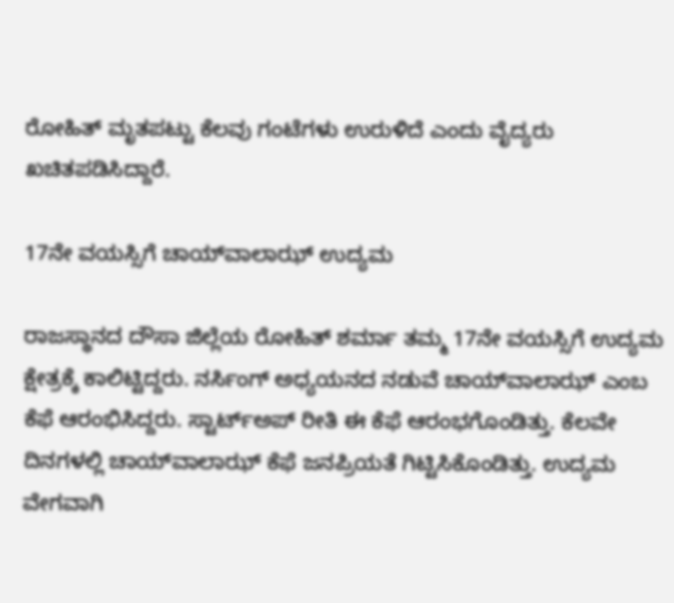ರೋಹಿತ್ ಮೃತಪಟ್ಟು ಕೆಲವು ಗಂಟೆಗಳು ಉರುಳಿದೆ ಎಂದು ವೈದ್ಯರು ಖಚಿತಪಡಿಸಿದ್ದಾರೆ.

17ನೇ ವಯಸ್ಸಿಗೆ ಚಾಯ್‌ವಾಲಾಝ್ ಉದ್ಯಮ

ರಾಜಸ್ಥಾನದ ದೌಸಾ ಜಿಲ್ಲೆಯ ರೋಹಿತ್ ಶರ್ಮಾ ತಮ್ಮ 17ನೇ ವಯಸ್ಸಿಗೆ ಉದ್ಯಮ ಕ್ಷೇತ್ರಕ್ಕೆ ಕಾಲಿಟ್ಟಿದ್ದರು. ನರ್ಸಿಂಗ್ ಅಧ್ಯಯನದ ನಡುವೆ ಚಾಯ್‌ವಾಲಾಝ್ ಎಂಬ ಕೆಫೆ ಆರಂಭಿಸಿದ್ದರು. ಸ್ಟಾರ್ಟ್ಅಪ್ ರೀತಿ ಈ ಕೆಫೆ ಆರಂಭಗೊಂಡಿತ್ತು. ಕೆಲವೇ ದಿನಗಳಲ್ಲಿ ಚಾಯ್‌ವಾಲಾಝ್ ಕೆಫೆ ಜನಪ್ರಿಯತೆ ಗಿಟ್ಟಿಸಿಕೊಂಡಿತ್ತು. ಉದ್ಯಮ ವೇಗವಾಗಿ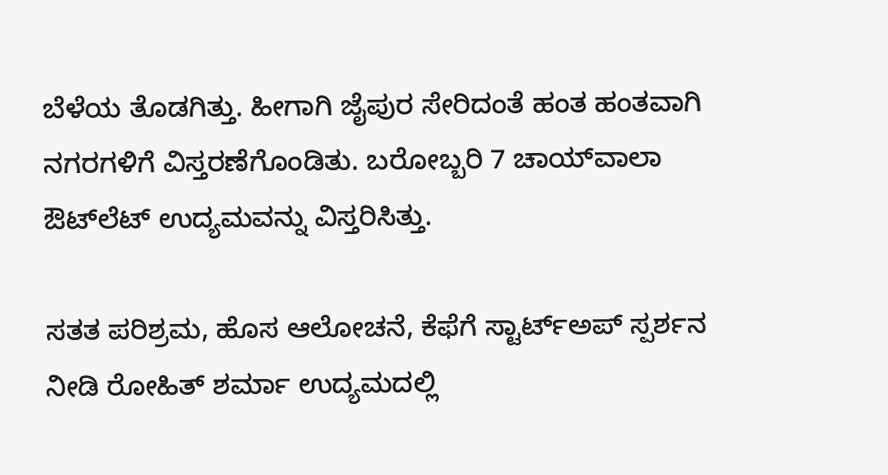ಬೆಳೆಯ ತೊಡಗಿತ್ತು. ಹೀಗಾಗಿ ಜೈಪುರ ಸೇರಿದಂತೆ ಹಂತ ಹಂತವಾಗಿ ನಗರಗಳಿಗೆ ವಿಸ್ತರಣೆಗೊಂಡಿತು. ಬರೋಬ್ಬರಿ 7 ಚಾಯ್‌ವಾಲಾ ಔಟ್‌ಲೆಟ್ ಉದ್ಯಮವನ್ನು ವಿಸ್ತರಿಸಿತ್ತು.

ಸತತ ಪರಿಶ್ರಮ, ಹೊಸ ಆಲೋಚನೆ, ಕೆಫೆಗೆ ಸ್ಟಾರ್ಟ್ಅಪ್ ಸ್ಪರ್ಶನ ನೀಡಿ ರೋಹಿತ್ ಶರ್ಮಾ ಉದ್ಯಮದಲ್ಲಿ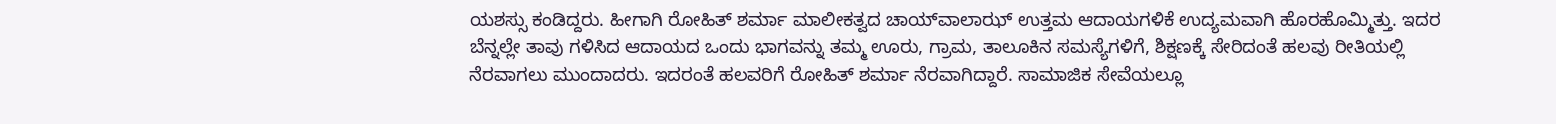ಯಶಸ್ಸು ಕಂಡಿದ್ದರು. ಹೀಗಾಗಿ ರೋಹಿತ್ ಶರ್ಮಾ ಮಾಲೀಕತ್ವದ ಚಾಯ್‌ವಾಲಾಝ್ ಉತ್ತಮ ಆದಾಯಗಳಿಕೆ ಉದ್ಯಮವಾಗಿ ಹೊರಹೊಮ್ಮಿತ್ತು. ಇದರ ಬೆನ್ನಲ್ಲೇ ತಾವು ಗಳಿಸಿದ ಆದಾಯದ ಒಂದು ಭಾಗವನ್ನು ತಮ್ಮ ಊರು, ಗ್ರಾಮ, ತಾಲೂಕಿನ ಸಮಸ್ಯೆಗಳಿಗೆ, ಶಿಕ್ಷಣಕ್ಕೆ ಸೇರಿದಂತೆ ಹಲವು ರೀತಿಯಲ್ಲಿ ನೆರವಾಗಲು ಮುಂದಾದರು. ಇದರಂತೆ ಹಲವರಿಗೆ ರೋಹಿತ್ ಶರ್ಮಾ ನೆರವಾಗಿದ್ದಾರೆ. ಸಾಮಾಜಿಕ ಸೇವೆಯಲ್ಲೂ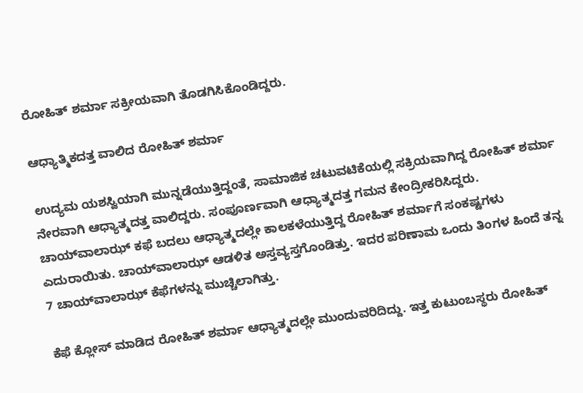ರೋಹಿತ್ ಶರ್ಮಾ ಸಕ್ರೀಯವಾಗಿ ತೊಡಗಿಸಿಕೊಂಡಿದ್ದರು.

ಆಧ್ಯಾತ್ಮಿಕದತ್ತ ವಾಲಿದ ರೋಹಿತ್ ಶರ್ಮಾ

ಉದ್ಯಮ ಯಶಸ್ವಿಯಾಗಿ ಮುನ್ನಡೆಯುತ್ತಿದ್ದಂತೆ, ಸಾಮಾಜಿಕ ಚಟುವಟಿಕೆಯಲ್ಲಿ ಸಕ್ರಿಯವಾಗಿದ್ದ ರೋಹಿತ್ ಶರ್ಮಾ ನೇರವಾಗಿ ಆಧ್ಯಾತ್ಮದತ್ತ ವಾಲಿದ್ದರು. ಸಂಪೂರ್ಣವಾಗಿ ಆಧ್ಯಾತ್ಮದತ್ತ ಗಮನ ಕೇಂದ್ರೀಕರಿಸಿದ್ದರು. ಚಾಯ್‌ವಾಲಾಝ್ ಕಫೆ ಬದಲು ಆಧ್ಯಾತ್ಮದಲ್ಲೇ ಕಾಲಕಳೆಯುತ್ತಿದ್ದ ರೋಹಿತ್ ಶರ್ಮಾಗೆ ಸಂಕಷ್ಟಗಳು ಎದುರಾಯಿತು. ಚಾಯ್‌ವಾಲಾಝ್ ಆಡಳಿತ ಅಸ್ತವ್ಯಸ್ತಗೊಂಡಿತ್ತು. ಇದರ ಪರಿಣಾಮ ಒಂದು ತಿಂಗಳ ಹಿಂದೆ ತನ್ನ 7 ಚಾಯ್‌ವಾಲಾಝ್ ಕೆಫೆಗಳನ್ನು ಮುಚ್ಚಿಲಾಗಿತ್ತು.

ಕೆಫೆ ಕ್ಲೋಸ್ ಮಾಡಿದ ರೋಹಿತ್ ಶರ್ಮಾ ಆಧ್ಯಾತ್ಮದಲ್ಲೇ ಮುಂದುವರಿದಿದ್ದು. ಇತ್ತ ಕುಟುಂಬಸ್ಥರು ರೋಹಿತ್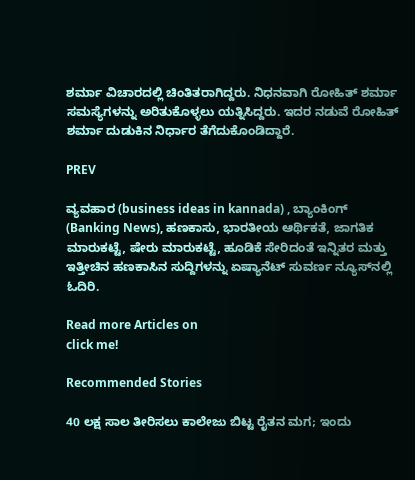ಶರ್ಮಾ ವಿಚಾರದಲ್ಲಿ ಚಿಂತಿತರಾಗಿದ್ದರು. ನಿಧನವಾಗಿ ರೋಹಿತ್ ಶರ್ಮಾ ಸಮಸ್ಯೆಗಳನ್ನು ಅರಿತುಕೊಳ್ಳಲು ಯತ್ನಿಸಿದ್ದರು. ಇದರ ನಡುವೆ ರೋಹಿತ್ ಶರ್ಮಾ ದುಡುಕಿನ ನಿರ್ಧಾರ ತೆಗೆದುಕೊಂಡಿದ್ದಾರೆ.

PREV

ವ್ಯವಹಾರ (business ideas in kannada) , ಬ್ಯಾಂಕಿಂಗ್ (Banking News), ಹಣಕಾಸು, ಭಾರತೀಯ ಆರ್ಥಿಕತೆ, ಜಾಗತಿಕ ಮಾರುಕಟ್ಟೆ, ಷೇರು ಮಾರುಕಟ್ಟೆ, ಹೂಡಿಕೆ ಸೇರಿದಂತೆ ಇನ್ನಿತರ ಮತ್ತು ಇತ್ತೀಚಿನ ಹಣಕಾಸಿನ ಸುದ್ದಿಗಳನ್ನು ಏಷ್ಯಾನೆಟ್ ಸುವರ್ಣ ನ್ಯೂಸ್‌ನಲ್ಲಿ ಓದಿರಿ.

Read more Articles on
click me!

Recommended Stories

40 ಲಕ್ಷ ಸಾಲ ತೀರಿಸಲು ಕಾಲೇಜು ಬಿಟ್ಟ ರೈತನ ಮಗ; ಇಂದು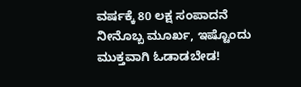ವರ್ಷಕ್ಕೆ 80 ಲಕ್ಷ ಸಂಪಾದನೆ
ನೀನೊಬ್ಬ ಮೂರ್ಖ, ಇಷ್ಟೊಂದು ಮುಕ್ತವಾಗಿ ಓಡಾಡಬೇಡ!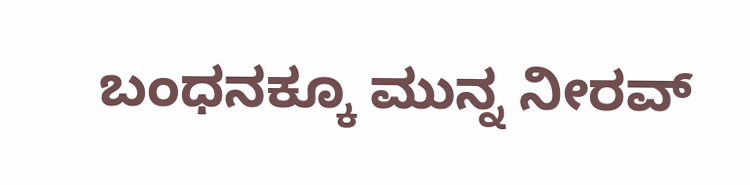ಬಂಧನಕ್ಕೂ ಮುನ್ನ ನೀರವ್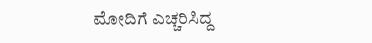ಮೋದಿಗೆ ಎಚ್ಚರಿಸಿದ್ದ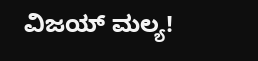ವಿಜಯ್ ಮಲ್ಯ!